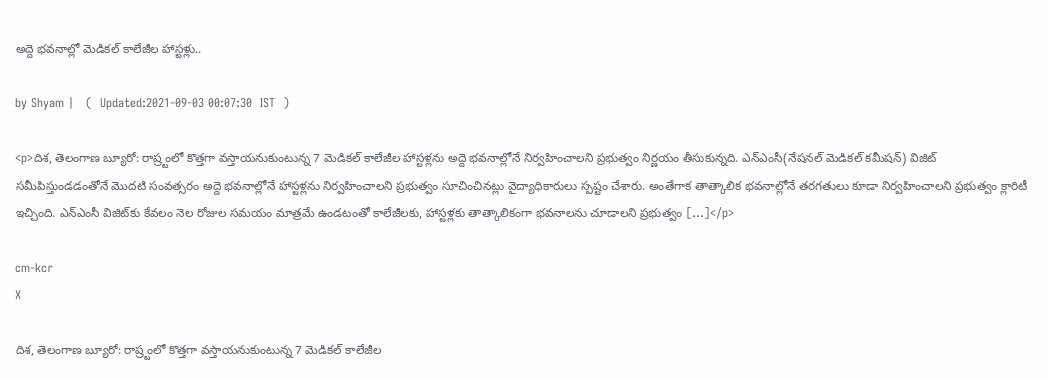అద్దె భవనాల్లో మెడికల్ కాలేజీల హాస్టళ్లు..

by Shyam |   (  Updated:2021-09-03 00:07:30  IST  )

<p>దిశ, తెలంగాణ బ్యూరో: రాష్ర్టంలో కొత్తగా వస్తాయనుకుంటున్న 7 మెడికల్ కాలేజీల హాస్టళ్లను అద్దె భవనాల్లోనే నిర్వహించాలని ప్రభుత్వం నిర్ణయం తీసుకున్నది. ఎన్ఎంసీ(నేషనల్ మెడికల్ కమీషన్) విజిట్ సమీపిస్తుండడంతోనే మొదటి సంవత్సరం అద్దె భవనాల్లోనే హాస్టళ్లను నిర్వహించాలని ప్రభుత్వం సూచించినట్లు వైద్యాధికారులు స్పష్టం చేశారు. అంతేగాక తాత్కాలిక భవనాల్లోనే తరగతులు కూడా నిర్వహించాలని ప్రభుత్వం క్లారిటీ ఇచ్చింది. ఎన్‌ఎంసీ విజిట్‌కు కేవలం నెల రోజుల సమయం మాత్రమే ఉండటంతో కాలేజీలకు, హాస్టళ్లకు తాత్కాలికంగా భవనాలను చూడాలని ప్రభుత్వం […]</p>

cm-kcr
X

దిశ, తెలంగాణ బ్యూరో: రాష్ర్టంలో కొత్తగా వస్తాయనుకుంటున్న 7 మెడికల్ కాలేజీల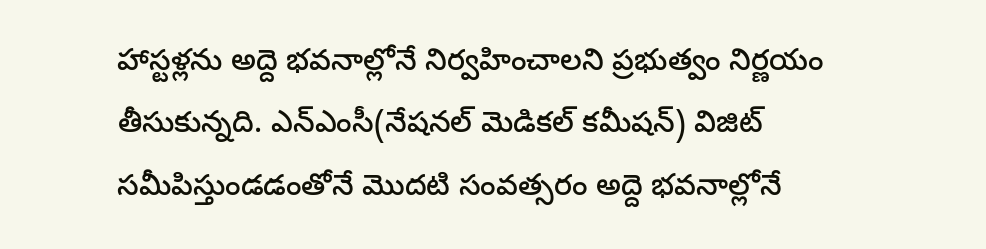హాస్టళ్లను అద్దె భవనాల్లోనే నిర్వహించాలని ప్రభుత్వం నిర్ణయం తీసుకున్నది. ఎన్ఎంసీ(నేషనల్ మెడికల్ కమీషన్) విజిట్ సమీపిస్తుండడంతోనే మొదటి సంవత్సరం అద్దె భవనాల్లోనే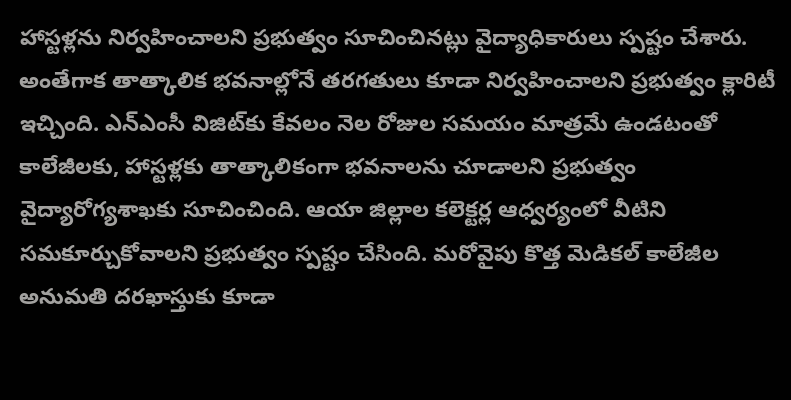హాస్టళ్లను నిర్వహించాలని ప్రభుత్వం సూచించినట్లు వైద్యాధికారులు స్పష్టం చేశారు. అంతేగాక తాత్కాలిక భవనాల్లోనే తరగతులు కూడా నిర్వహించాలని ప్రభుత్వం క్లారిటీ ఇచ్చింది. ఎన్‌ఎంసీ విజిట్‌కు కేవలం నెల రోజుల సమయం మాత్రమే ఉండటంతో కాలేజీలకు, హాస్టళ్లకు తాత్కాలికంగా భవనాలను చూడాలని ప్రభుత్వం వైద్యారోగ్యశాఖకు సూచించింది. ఆయా జిల్లాల కలెక్టర్ల ఆధ్వర్యంలో వీటిని సమకూర్చుకోవాలని ప్రభుత్వం స్పష్టం చేసింది. మరోవైపు కొత్త మెడికల్ కాలేజీల అనుమతి దరఖాస్తుకు కూడా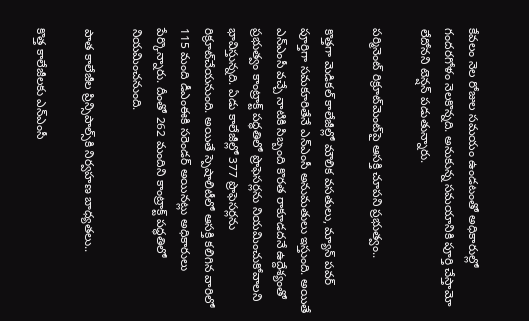కేవలం నెల రోజుల సమయం ఉండటంతో అధికారుల్లో గందరగోళం నెలకొన్నది. అనుకున్న సమయానికి పూర్తి చేస్తామో లేదోనని టెన్షన్ పడుతున్నారు.

పర్మినెంట్ రిక్రూట్‌మెంట్‌పై ఆసక్తి చూపని ప్రభుత్వం..

కొత్తగా మెడికల్ కాలేజీల్లో మౌలిక వసతులు, మ్యాన్ పవర్ పూర్తిగా సమకూరితేనే ఎన్‌ఎంసీ అనుమతులు ఇస్తుంది. అయితే ఎన్ఎంసీ వచ్చే నాటికి సిబ్బంది కొరత రాకూడదనే ఉద్దేశ్యంతో ప్రభుత్వం కాంట్రాక్ట్ పద్ధతిలో ప్రొఫెసర్లను నియమించుకోవాలని భావిస్తున్నది. ఏడు కాలేజీల్లో 377 ప్రొఫెసర్లను రిక్రూట్‌చేయనుంది. అయితే స్పెషాలిటీలో ఆసక్తి కలిగిన వారిలో 115 మంది డీఎంఈకి సరెండర్ అయినట్లు అధికారులు పేర్కొన్నారు. దీంతో 262 మందిని కాంట్రాక్ట్ పద్ధతిలో నియమించనుంది.

పాత కాలేజీల ప్రిన్సిపాల్స్‌కి నిర్వహణ బాధ్యతలు..

కొత్త కాలేజీలకు ఎన్ఎంసీ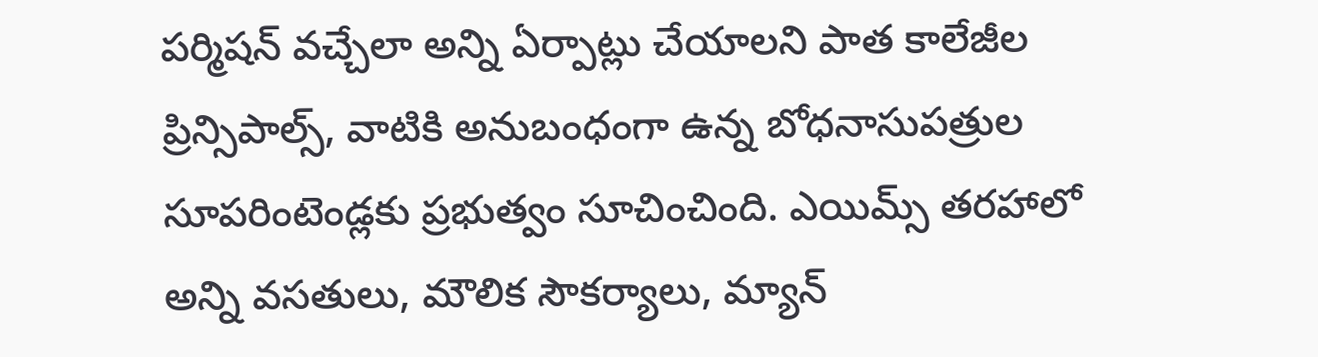పర్మిషన్ వచ్చేలా అన్ని ఏర్పాట్లు చేయాలని పాత కాలేజీల ప్రిన్సిపాల్స్, వాటికి అనుబంధంగా ఉన్న బోధనాసుపత్రుల సూపరింటెండ్లకు ప్రభుత్వం సూచించింది. ఎయిమ్స్ తరహాలో అన్ని వసతులు, మౌలిక సౌకర్యాలు, మ్యాన్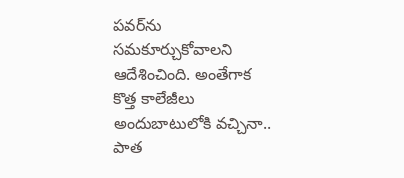పవర్‌ను సమకూర్చుకోవాలని ఆదేశించింది. అంతేగాక కొత్త కాలేజీలు అందుబాటులోకి వచ్చినా.. పాత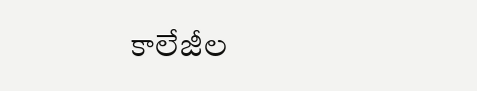కాలేజీల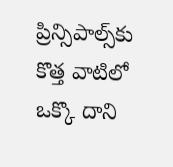ప్రిన్సిపాల్స్‌కు కొత్త వాటిలో ఒక్కొ దాని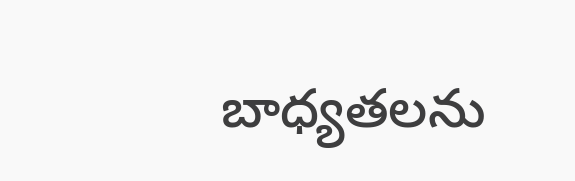బాధ్యతలను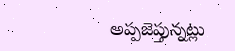అప్పజెప్తున్నట్లు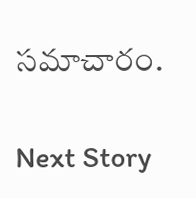సమాచారం.

Next Story